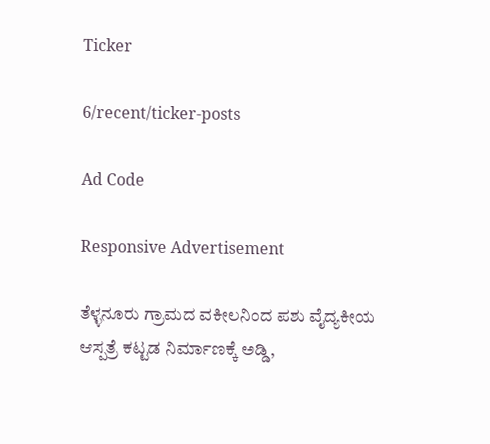Ticker

6/recent/ticker-posts

Ad Code

Responsive Advertisement

ತೆಳ್ಳನೂರು ಗ್ರಾಮದ ವಕೀಲನಿಂದ ಪಶು ವೈದ್ಯಕೀಯ ಆಸ್ಪತ್ರೆ ಕಟ್ಟಡ ನಿರ್ಮಾಣಕ್ಕೆ ಅಡ್ಡಿ,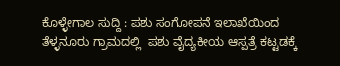ಕೊಳ್ಳೇಗಾಲ ಸುದ್ದಿ : ಪಶು ಸಂಗೋಪನೆ ಇಲಾಖೆಯಿಂದ ತೆಳ್ಳನೂರು ಗ್ರಾಮದಲ್ಲಿ  ಪಶು ವೈದ್ಯಕೀಯ ಆಸ್ಪತ್ರೆ ಕಟ್ಟಡಕ್ಕೆ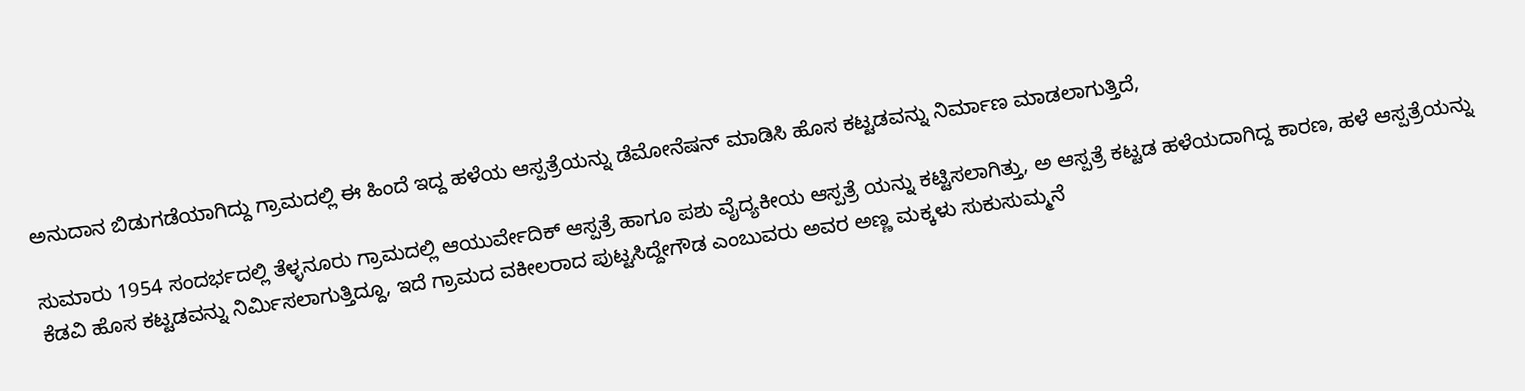ಅನುದಾನ ಬಿಡುಗಡೆಯಾಗಿದ್ದು ಗ್ರಾಮದಲ್ಲಿ ಈ ಹಿಂದೆ ಇದ್ದ ಹಳೆಯ ಆಸ್ಪತ್ರೆಯನ್ನು ಡೆಮೋನೆಷನ್ ಮಾಡಿಸಿ ಹೊಸ ಕಟ್ಟಡವನ್ನು ನಿರ್ಮಾಣ ಮಾಡಲಾಗುತ್ತಿದೆ,

ಸುಮಾರು 1954 ಸಂದರ್ಭದಲ್ಲಿ ತೆಳ್ಳನೂರು ಗ್ರಾಮದಲ್ಲಿ ಆಯುರ್ವೇದಿಕ್ ಆಸ್ಪತ್ರೆ ಹಾಗೂ ಪಶು ವೈದ್ಯಕೀಯ ಆಸ್ಪತ್ರೆ ಯನ್ನು ಕಟ್ಟಿಸಲಾಗಿತ್ತು, ಅ ಆಸ್ಪತ್ರೆ ಕಟ್ಟಡ ಹಳೆಯದಾಗಿದ್ದ ಕಾರಣ, ಹಳೆ ಆಸ್ಪತ್ರೆಯನ್ನು ಕೆಡವಿ ಹೊಸ ಕಟ್ಟಡವನ್ನು ನಿರ್ಮಿಸಲಾಗುತ್ತಿದ್ದೂ, ಇದೆ ಗ್ರಾಮದ ವಕೀಲರಾದ ಪುಟ್ಟಸಿದ್ದೇಗೌಡ ಎಂಬುವರು ಅವರ ಅಣ್ಣ ಮಕ್ಕಳು ಸುಕುಸುಮ್ಮನೆ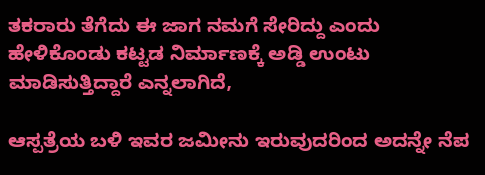ತಕರಾರು ತೆಗೆದು ಈ ಜಾಗ ನಮಗೆ ಸೇರಿದ್ದು ಎಂದು ಹೇಳಿಕೊಂಡು ಕಟ್ಟಡ ನಿರ್ಮಾಣಕ್ಕೆ ಅಡ್ಡಿ ಉಂಟು ಮಾಡಿಸುತ್ತಿದ್ದಾರೆ ಎನ್ನಲಾಗಿದೆ,

ಆಸ್ಪತ್ರೆಯ ಬಳಿ ಇವರ ಜಮೀನು ಇರುವುದರಿಂದ ಅದನ್ನೇ ನೆಪ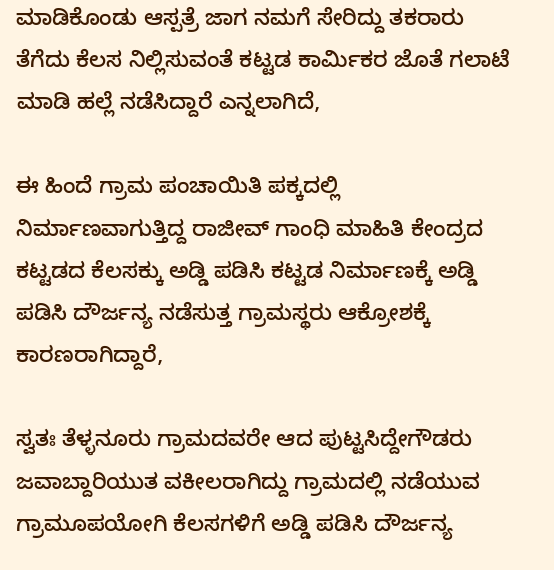ಮಾಡಿಕೊಂಡು ಆಸ್ಪತ್ರೆ ಜಾಗ ನಮಗೆ ಸೇರಿದ್ದು ತಕರಾರು ತೆಗೆದು ಕೆಲಸ ನಿಲ್ಲಿಸುವಂತೆ ಕಟ್ಟಡ ಕಾರ್ಮಿಕರ ಜೊತೆ ಗಲಾಟೆ ಮಾಡಿ ಹಲ್ಲೆ ನಡೆಸಿದ್ದಾರೆ ಎನ್ನಲಾಗಿದೆ,

ಈ ಹಿಂದೆ ಗ್ರಾಮ ಪಂಚಾಯಿತಿ ಪಕ್ಕದಲ್ಲಿ ನಿರ್ಮಾಣವಾಗುತ್ತಿದ್ದ ರಾಜೀವ್ ಗಾಂಧಿ ಮಾಹಿತಿ ಕೇಂದ್ರದ ಕಟ್ಟಡದ ಕೆಲಸಕ್ಕು ಅಡ್ಡಿ ಪಡಿಸಿ ಕಟ್ಟಡ ನಿರ್ಮಾಣಕ್ಕೆ ಅಡ್ಡಿ ಪಡಿಸಿ ದೌರ್ಜನ್ಯ ನಡೆಸುತ್ತ ಗ್ರಾಮಸ್ಥರು ಆಕ್ರೋಶಕ್ಕೆ ಕಾರಣರಾಗಿದ್ದಾರೆ,

ಸ್ವತಃ ತೆಳ್ಳನೂರು ಗ್ರಾಮದವರೇ ಆದ ಪುಟ್ಟಸಿದ್ದೇಗೌಡರು ಜವಾಬ್ದಾರಿಯುತ ವಕೀಲರಾಗಿದ್ದು ಗ್ರಾಮದಲ್ಲಿ ನಡೆಯುವ ಗ್ರಾಮೂಪಯೋಗಿ ಕೆಲಸಗಳಿಗೆ ಅಡ್ಡಿ ಪಡಿಸಿ ದೌರ್ಜನ್ಯ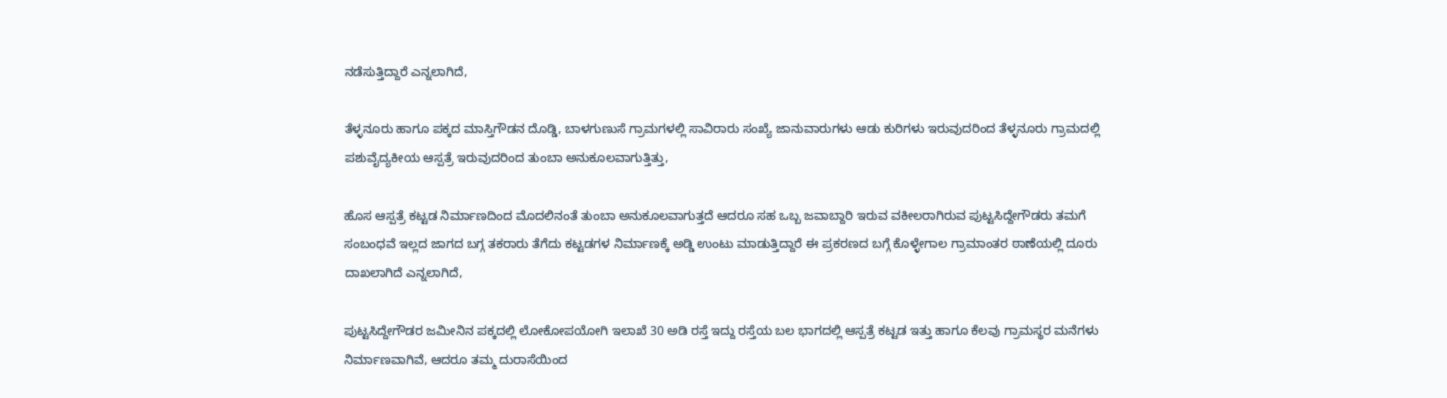ನಡೆಸುತ್ತಿದ್ದಾರೆ ಎನ್ನಲಾಗಿದೆ,

ತೆಳ್ಳನೂರು ಹಾಗೂ ಪಕ್ಕದ ಮಾಸ್ತಿಗೌಡನ ದೊಡ್ಡಿ, ಬಾಳಗುಣುಸೆ ಗ್ರಾಮಗಳಲ್ಲಿ ಸಾವಿರಾರು ಸಂಖ್ಯೆ ಜಾನುವಾರುಗಳು ಆಡು ಕುರಿಗಳು ಇರುವುದರಿಂದ ತೆಳ್ಳನೂರು ಗ್ರಾಮದಲ್ಲಿ ಪಶುವೈದ್ಯಕೀಯ ಆಸ್ಪತ್ರೆ ಇರುವುದರಿಂದ ತುಂಬಾ ಅನುಕೂಲವಾಗುತ್ತಿತ್ತು,

ಹೊಸ ಆಸ್ಪತ್ರೆ ಕಟ್ಟಡ ನಿರ್ಮಾಣದಿಂದ ಮೊದಲಿನಂತೆ ತುಂಬಾ ಅನುಕೂಲವಾಗುತ್ತದೆ ಆದರೂ ಸಹ ಒಬ್ಬ ಜವಾಬ್ದಾರಿ ಇರುವ ವಕೀಲರಾಗಿರುವ ಪುಟ್ಟಸಿದ್ದೇಗೌಡರು ತಮಗೆ ಸಂಬಂಧವೆ ಇಲ್ಲದ ಜಾಗದ ಬಗ್ಗ ತಕರಾರು ತೆಗೆದು ಕಟ್ಟಡಗಳ ನಿರ್ಮಾಣಕ್ಕೆ ಅಡ್ಡಿ ಉಂಟು ಮಾಡುತ್ತಿದ್ದಾರೆ ಈ ಪ್ರಕರಣದ ಬಗ್ಗೆ ಕೊಳ್ಳೇಗಾಲ ಗ್ರಾಮಾಂತರ ಠಾಣೆಯಲ್ಲಿ ದೂರು  ದಾಖಲಾಗಿದೆ ಎನ್ನಲಾಗಿದೆ,

ಪುಟ್ಟಸಿದ್ದೇಗೌಡರ ಜಮೀನಿನ ಪಕ್ಕದಲ್ಲಿ ಲೋಕೋಪಯೋಗಿ ಇಲಾಖೆ 30 ಅಡಿ ರಸ್ತೆ ಇದ್ದು ರಸ್ತೆಯ ಬಲ ಭಾಗದಲ್ಲಿ ಆಸ್ಪತ್ರೆ ಕಟ್ಟಡ ಇತ್ತು ಹಾಗೂ ಕೆಲವು ಗ್ರಾಮಸ್ಥರ ಮನೆಗಳು ನಿರ್ಮಾಣವಾಗಿವೆ, ಆದರೂ ತಮ್ಮ ದುರಾಸೆಯಿಂದ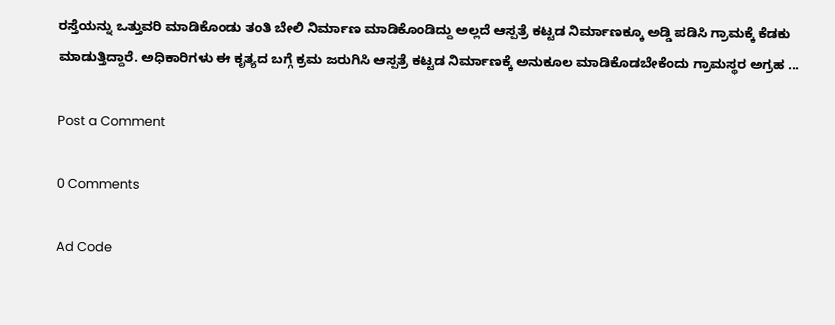ರಸ್ತೆಯನ್ನು ಒತ್ತುವರಿ ಮಾಡಿಕೊಂಡು ತಂತಿ ಬೇಲಿ ನಿರ್ಮಾಣ ಮಾಡಿಕೊಂಡಿದ್ದು ಅಲ್ಲದೆ ಆಸ್ಪತ್ರೆ ಕಟ್ಟಡ ನಿರ್ಮಾಣಕ್ಕೂ ಅಡ್ಡಿ ಪಡಿಸಿ ಗ್ರಾಮಕ್ಕೆ ಕೆಡಕು ಮಾಡುತ್ತಿದ್ದಾರೆ. ಅಧಿಕಾರಿಗಳು ಈ ಕೃತ್ಯದ ಬಗ್ಗೆ ಕ್ರಮ ಜರುಗಿಸಿ ಆಸ್ಪತ್ರೆ ಕಟ್ಟಡ ನಿರ್ಮಾಣಕ್ಕೆ ಅನುಕೂಲ ಮಾಡಿಕೊಡಬೇಕೆಂದು ಗ್ರಾಮಸ್ಥರ ಅಗ್ರಹ ...

Post a Comment

0 Comments

Ad Code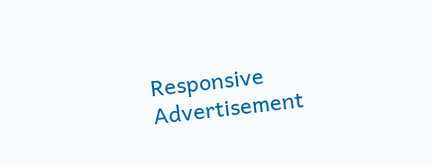Responsive Advertisement